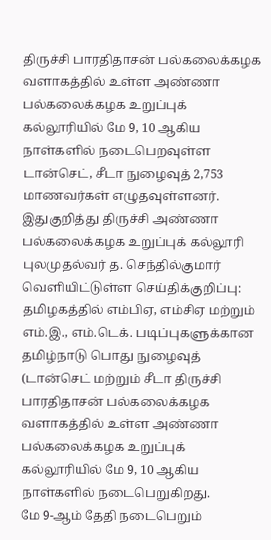திருச்சி பாரதிதாசன் பல்கலைக்கழக வளாகத்தில் உள்ள அண்ணா பல்கலைக்கழக உறுப்புக் கல்லூரியில் மே 9, 10 ஆகிய நாள்களில் நடைபெறவுள்ள டான்செட், சீடா நுழைவுத் 2,753 மாணவர்கள் எழுதவுள்ளனர்.
இதுகுறித்து திருச்சி அண்ணா பல்கலைக்கழக உறுப்புக் கல்லூரி புலமுதல்வர் த. செந்தில்குமார் வெளியிட்டுள்ள செய்திக்குறிப்பு:
தமிழகத்தில் எம்பிஏ, எம்சிஏ மற்றும் எம்.இ., எம்.டெக். படிப்புகளுக்கான தமிழ்நாடு பொது நுழைவுத் (டான்செட் மற்றும் சீடா திருச்சி பாரதிதாசன் பல்கலைக்கழக வளாகத்தில் உள்ள அண்ணா பல்கலைக்கழக உறுப்புக் கல்லூரியில் மே 9, 10 ஆகிய நாள்களில் நடைபெறுகிறது.
மே 9-ஆம் தேதி நடைபெறும்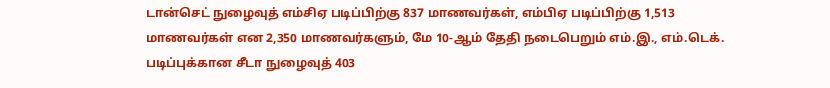டான்செட் நுழைவுத் எம்சிஏ படிப்பிற்கு 837 மாணவர்கள், எம்பிஏ படிப்பிற்கு 1,513 மாணவர்கள் என 2,350 மாணவர்களும், மே 10-ஆம் தேதி நடைபெறும் எம்.இ., எம்.டெக். படிப்புக்கான சீடா நுழைவுத் 403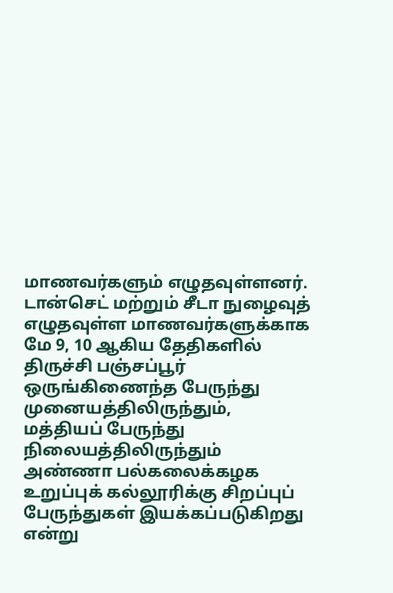மாணவர்களும் எழுதவுள்ளனர்.
டான்செட் மற்றும் சீடா நுழைவுத் எழுதவுள்ள மாணவர்களுக்காக மே 9, 10 ஆகிய தேதிகளில் திருச்சி பஞ்சப்பூர் ஒருங்கிணைந்த பேருந்து முனையத்திலிருந்தும், மத்தியப் பேருந்து நிலையத்திலிருந்தும் அண்ணா பல்கலைக்கழக உறுப்புக் கல்லூரிக்கு சிறப்புப் பேருந்துகள் இயக்கப்படுகிறது என்று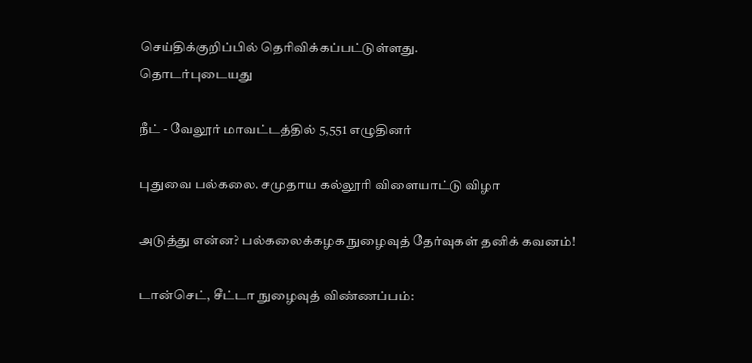செய்திக்குறிப்பில் தெரிவிக்கப்பட்டுள்ளது.
தொடர்புடையது

நீட் - வேலூர் மாவட்டத்தில் 5,551 எழுதினர்

புதுவை பல்கலை. சமுதாய கல்லூரி விளையாட்டு விழா

அடுத்து என்ன? பல்கலைக்கழக நுழைவுத் தேர்வுகள் தனிக் கவனம்!

டான்செட், சீட்டா நுழைவுத் விண்ணப்பம்: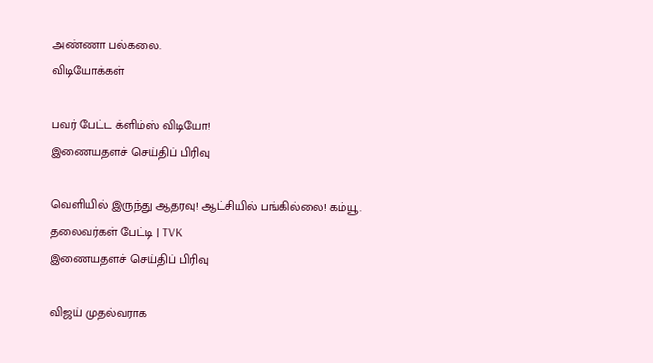அண்ணா பல்கலை.
விடியோக்கள்

பவர் பேட்ட க்ளிம்ஸ் விடியோ!
இணையதளச் செய்திப் பிரிவு

வெளியில் இருந்து ஆதரவு! ஆட்சியில் பங்கில்லை! கம்யூ. தலைவர்கள் பேட்டி | TVK
இணையதளச் செய்திப் பிரிவு

விஜய் முதல்வராக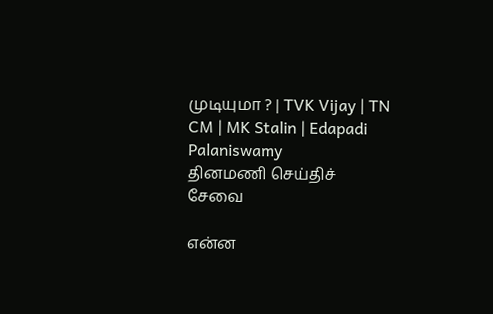முடியுமா ? | TVK Vijay | TN CM | MK Stalin | Edapadi Palaniswamy
தினமணி செய்திச் சேவை

என்ன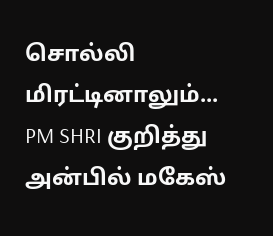சொல்லி மிரட்டினாலும்... PM SHRI குறித்து அன்பில் மகேஸ்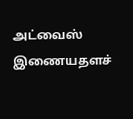அட்வைஸ்
இணையதளச்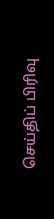செய்திப் பிரிவு